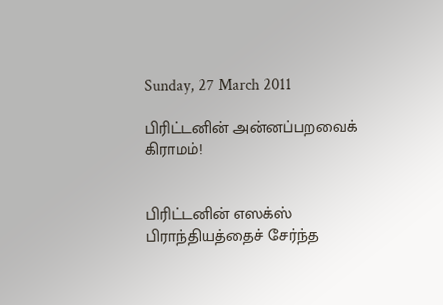Sunday, 27 March 2011

பிரிட்டனின் அன்னப்பறவைக் கிராமம்!


பிரிட்டனின் எஸக்ஸ் பிராந்தியத்தைச் சேர்ந்த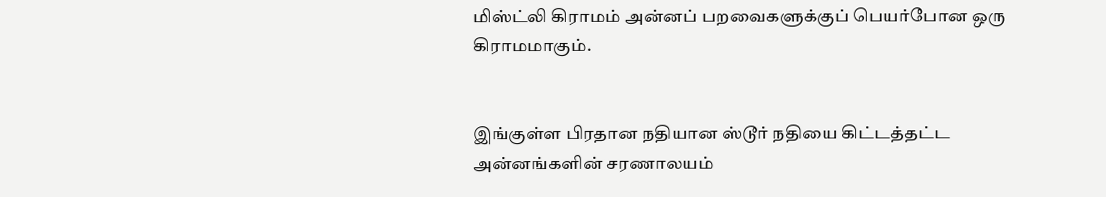மிஸ்ட்லி கிராமம் அன்னப் பறவைகளுக்குப் பெயர்போன ஒரு கிராமமாகும்.


இங்குள்ள பிரதான நதியான ஸ்டூர் நதியை கிட்டத்தட்ட அன்னங்களின் சரணாலயம்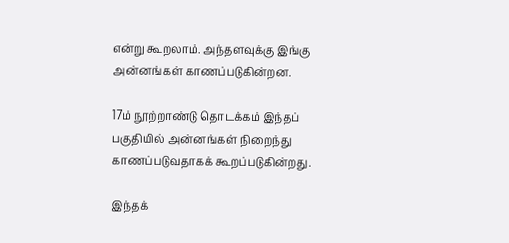என்று கூறலாம். அந்தளவுக்கு இங்கு அன்னங்கள் காணப்படுகின்றன.

17ம் நூற்றாண்டு தொடக்கம் இந்தப் பகுதியில் அன்னங்கள் நிறைந்து காணப்படுவதாகக் கூறப்படுகின்றது.

இந்தக்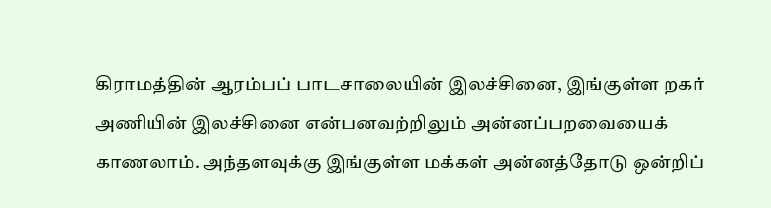கிராமத்தின் ஆரம்பப் பாடசாலையின் இலச்சினை, இங்குள்ள றகர் அணியின் இலச்சினை என்பனவற்றிலும் அன்னப்பறவையைக் காணலாம். அந்தளவுக்கு இங்குள்ள மக்கள் அன்னத்தோடு ஒன்றிப்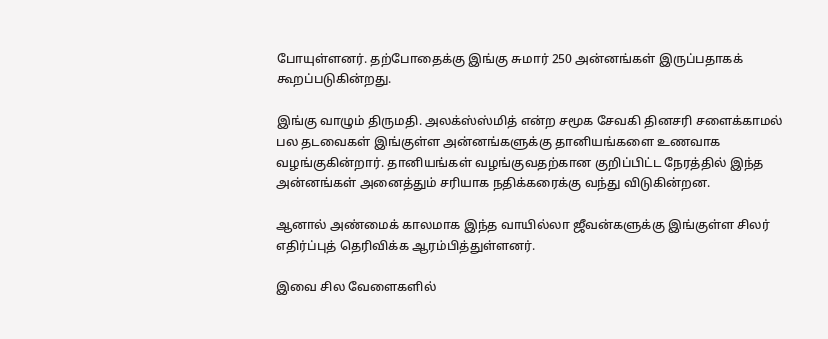போயுள்ளனர். தற்போதைக்கு இங்கு சுமார் 250 அன்னங்கள் இருப்பதாகக் கூறப்படுகின்றது.

இங்கு வாழும் திருமதி. அலக்ஸ்ஸ்மித் என்ற சமூக சேவகி தினசரி சளைக்காமல் பல தடவைகள் இங்குள்ள அன்னங்களுக்கு தானியங்களை உணவாக வழங்குகின்றார். தானியங்கள் வழங்குவதற்கான குறிப்பிட்ட நேரத்தில் இந்த அன்னங்கள் அனைத்தும் சரியாக நதிக்கரைக்கு வந்து விடுகின்றன.

ஆனால் அண்மைக் காலமாக இந்த வாயில்லா ஜீவன்களுக்கு இங்குள்ள சிலர் எதிர்ப்புத் தெரிவிக்க ஆரம்பித்துள்ளனர்.

இவை சில வேளைகளில்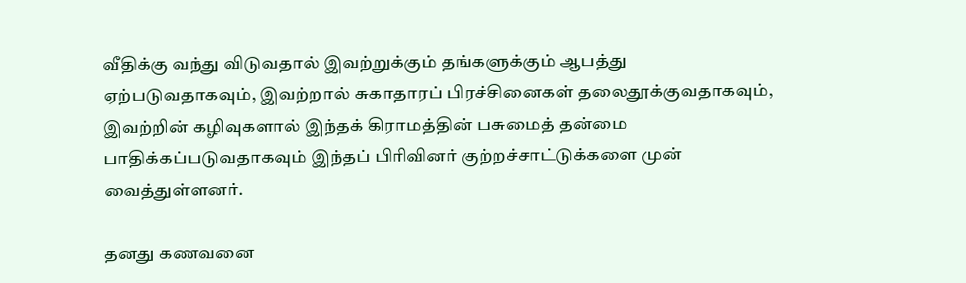வீதிக்கு வந்து விடுவதால் இவற்றுக்கும் தங்களுக்கும் ஆபத்து ஏற்படுவதாகவும், இவற்றால் சுகாதாரப் பிரச்சினைகள் தலைதூக்குவதாகவும், இவற்றின் கழிவுகளால் இந்தக் கிராமத்தின் பசுமைத் தன்மை பாதிக்கப்படுவதாகவும் இந்தப் பிரிவினர் குற்றச்சாட்டுக்களை முன் வைத்துள்ளனர்.

தனது கணவனை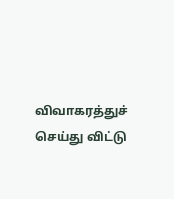விவாகரத்துச் செய்து விட்டு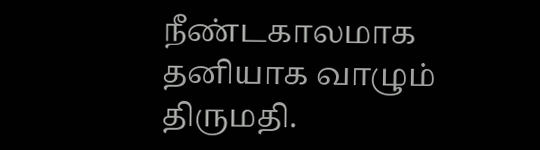நீண்டகாலமாக தனியாக வாழும் திருமதி.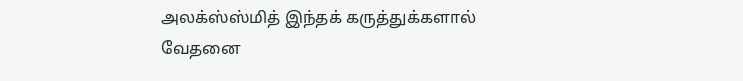அலக்ஸ்ஸ்மித் இந்தக் கருத்துக்களால் வேதனை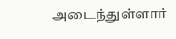அடைந்துள்ளார்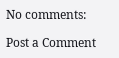No comments:

Post a Comment